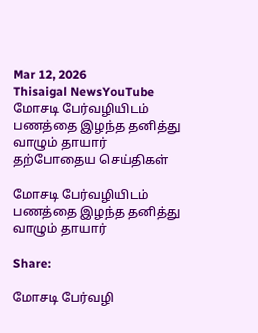Mar 12, 2026
Thisaigal NewsYouTube
மோசடி பேர்வழியிடம் பணத்தை இழந்த தனித்து வாழும் தாயார்
தற்போதைய செய்திகள்

மோசடி பேர்வழியிடம் பணத்தை இழந்த தனித்து வாழும் தாயார்

Share:

மோசடி பேர்வழி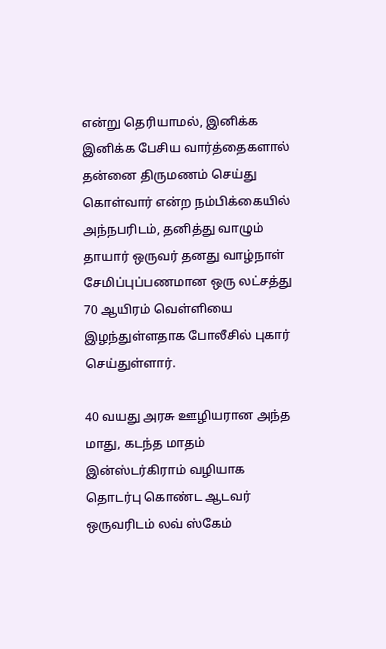என்று தெரியாமல், இனிக்க இனிக்க பேசிய வார்த்தைகளால் தன்னை திருமணம் செய்து கொள்வார் என்ற நம்பிக்கையில் அந்நபரிடம், தனித்து வாழும் தாயார் ஒருவர் தனது வாழ்நாள் சேமிப்புப்பணமான ஒரு லட்சத்து 70 ஆயிரம் வெள்ளியை இழந்துள்ளதாக போலீசில் புகார் செய்துள்ளார்.

40 வயது அரசு ஊழியரான அந்த மாது, கடந்த மாதம் இன்ஸ்டர்கிராம் வழியாக தொடர்பு கொண்ட ஆடவர் ஒருவரிடம் லவ் ஸ்கேம்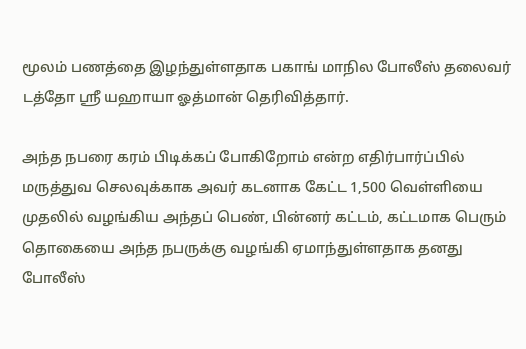மூலம் பணத்தை இழந்துள்ளதாக பகாங் மாநில போலீஸ் தலைவர் டத்தோ ஶ்ரீ யஹாயா ஓத்மான் தெரிவித்தார்.

அந்த நபரை கரம் பிடிக்கப் போகிறோம் என்ற எதிர்பார்ப்பில் மருத்துவ செலவுக்காக அவர் கடனாக கேட்ட 1,500 வெள்ளியை முதலில் வழங்கிய அந்தப் பெண், பின்னர் கட்டம், கட்டமாக பெரும் தொகையை அந்த நபருக்கு வழங்கி ஏமாந்துள்ளதாக தனது போலீஸ்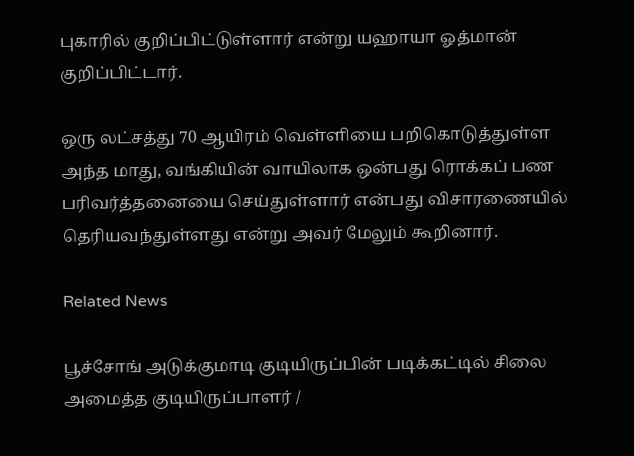புகாரில் குறிப்பிட்டுள்ளார் என்று யஹாயா ஓத்மான் குறிப்பிட்டார்.

ஒரு லட்சத்து 70 ஆயிரம் வெள்ளியை பறிகொடுத்துள்ள அந்த மாது, வங்கியின் வாயிலாக ஒன்பது ரொக்கப் பண பரிவர்த்தனையை செய்துள்ளார் என்பது விசாரணையில் தெரியவந்துள்ளது என்று அவர் மேலும் கூறினார்.

Related News

பூச்சோங் அடுக்குமாடி குடியிருப்பின் படிக்கட்டில் சிலை அமைத்த குடியிருப்பாளர் /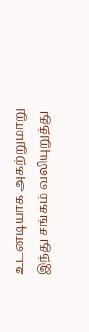உடனடியாக அகற்றுமாறு இந்து சங்கம் வலியுறுத்து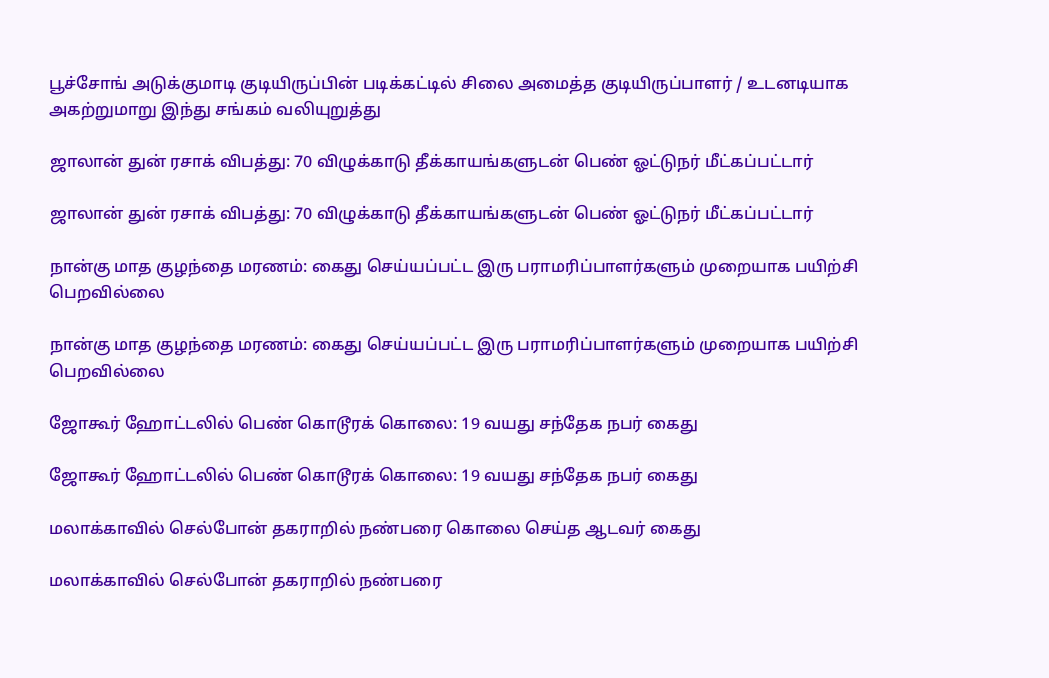பூச்சோங் அடுக்குமாடி குடியிருப்பின் படிக்கட்டில் சிலை அமைத்த குடியிருப்பாளர் / உடனடியாக அகற்றுமாறு இந்து சங்கம் வலியுறுத்து

ஜாலான் துன் ரசாக் விபத்து: 70 விழுக்காடு தீக்காயங்களுடன் பெண் ஓட்டுநர் மீட்கப்பட்டார்

ஜாலான் துன் ரசாக் விபத்து: 70 விழுக்காடு தீக்காயங்களுடன் பெண் ஓட்டுநர் மீட்கப்பட்டார்

நான்கு மாத குழந்தை மரணம்: கைது செய்யப்பட்ட இரு பராமரிப்பாளர்களும் முறையாக பயிற்சி பெறவில்லை

நான்கு மாத குழந்தை மரணம்: கைது செய்யப்பட்ட இரு பராமரிப்பாளர்களும் முறையாக பயிற்சி பெறவில்லை

ஜோகூர் ஹோட்டலில் பெண் கொடூரக் கொலை: 19 வயது சந்தேக நபர் கைது

ஜோகூர் ஹோட்டலில் பெண் கொடூரக் கொலை: 19 வயது சந்தேக நபர் கைது

மலாக்காவில் செல்போன் தகராறில் நண்பரை கொலை செய்த ஆடவர் கைது

மலாக்காவில் செல்போன் தகராறில் நண்பரை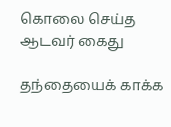கொலை செய்த ஆடவர் கைது

தந்தையைக் காக்க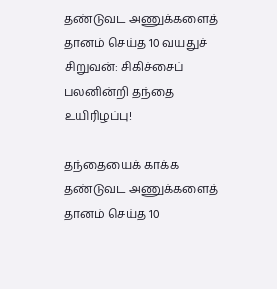தண்டுவட அணுக்களைத் தானம் செய்த 10 வயதுச் சிறுவன்: சிகிச்சைப் பலனின்றி தந்தை உயிரிழப்பு!

தந்தையைக் காக்க தண்டுவட அணுக்களைத் தானம் செய்த 10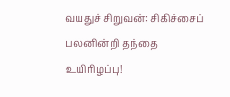வயதுச் சிறுவன்: சிகிச்சைப் பலனின்றி தந்தை உயிரிழப்பு!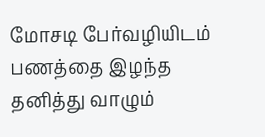மோசடி பேர்வழியிடம் பணத்தை இழந்த தனித்து வாழும்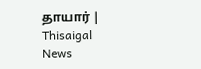தாயார் | Thisaigal News